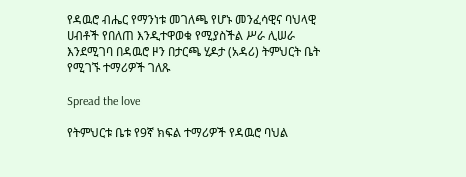የዳዉሮ ብሔር የማንነቱ መገለጫ የሆኑ መንፈሳዊና ባህላዊ ሀብቶች የበለጠ እንዲተዋወቁ የሚያስችል ሥራ ሊሠራ እንደሚገባ በዳዉሮ ዞን በታርጫ ሂዶታ (አዳሪ) ትምህርት ቤት የሚገኙ ተማሪዎች ገለጹ

Spread the love

የትምህርቱ ቤቱ የ9ኛ ክፍል ተማሪዎች የዳዉሮ ባህል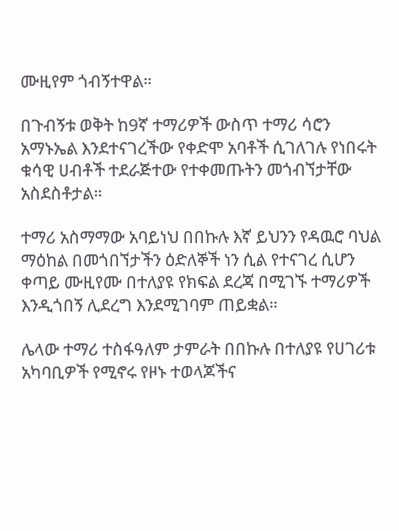ሙዚየም ጎብኝተዋል።

በጉብኝቱ ወቅት ከ9ኛ ተማሪዎች ውስጥ ተማሪ ሳሮን አማኑኤል እንደተናገረችው የቀድሞ አባቶች ሲገለገሉ የነበሩት ቁሳዊ ሀብቶች ተደራጅተው የተቀመጡትን መጎብኘታቸው አስደስቶታል።

ተማሪ አስማማው አባይነህ በበኩሉ እኛ ይህንን የዳዉሮ ባህል ማዕከል በመጎበኘታችን ዕድለኞች ነን ሲል የተናገረ ሲሆን ቀጣይ ሙዚየሙ በተለያዩ የክፍል ደረጃ በሚገኙ ተማሪዎች እንዲጎበኝ ሊደረግ እንደሚገባም ጠይቋል።

ሌላው ተማሪ ተስፋዓለም ታምራት በበኩሉ በተለያዩ የሀገሪቱ አካባቢዎች የሚኖሩ የዞኑ ተወላጆችና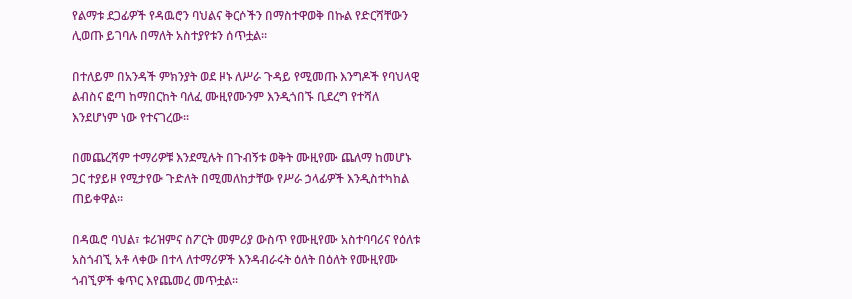የልማቱ ደጋፊዎች የዳዉሮን ባህልና ቅርሶችን በማስተዋወቅ በኩል የድርሻቸውን ሊወጡ ይገባሉ በማለት አስተያየቱን ሰጥቷል።

በተለይም በአንዳች ምክንያት ወደ ዞኑ ለሥራ ጉዳይ የሚመጡ እንግዶች የባህላዊ ልብስና ፎጣ ከማበርከት ባለፈ ሙዚየሙንም እንዲጎበኙ ቢደረግ የተሻለ እንደሆነም ነው የተናገረው።

በመጨረሻም ተማሪዎቹ እንደሚሉት በጉብኝቱ ወቅት ሙዚየሙ ጨለማ ከመሆኑ ጋር ተያይዞ የሚታየው ጉድለት በሚመለከታቸው የሥራ ኃላፊዎች እንዲስተካከል ጠይቀዋል።

በዳዉሮ ባህል፣ ቱሪዝምና ስፖርት መምሪያ ውስጥ የሙዚየሙ አስተባባሪና የዕለቱ አስጎብኚ አቶ ላቀው በተላ ለተማሪዎች እንዳብራሩት ዕለት በዕለት የሙዚየሙ ጎብኚዎች ቁጥር እየጨመረ መጥቷል።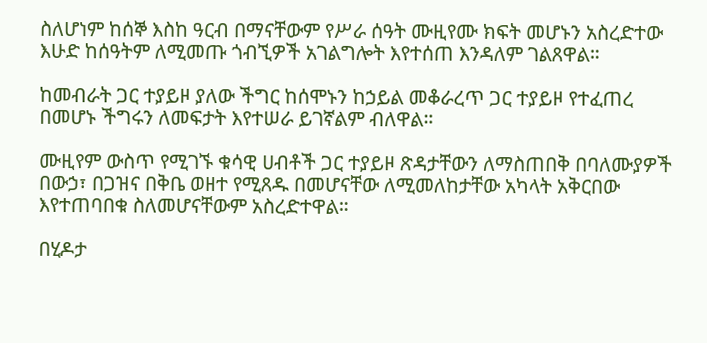ስለሆነም ከሰኞ እስከ ዓርብ በማናቸውም የሥራ ሰዓት ሙዚየሙ ክፍት መሆኑን አስረድተው እሁድ ከሰዓትም ለሚመጡ ጎብኚዎች አገልግሎት እየተሰጠ እንዳለም ገልጸዋል።

ከመብራት ጋር ተያይዞ ያለው ችግር ከሰሞኑን ከኃይል መቆራረጥ ጋር ተያይዞ የተፈጠረ በመሆኑ ችግሩን ለመፍታት እየተሠራ ይገኛልም ብለዋል።

ሙዚየም ውስጥ የሚገኙ ቁሳዊ ሀብቶች ጋር ተያይዞ ጽዳታቸውን ለማስጠበቅ በባለሙያዎች በውኃ፣ በጋዝና በቅቤ ወዘተ የሚጸዱ በመሆናቸው ለሚመለከታቸው አካላት አቅርበው እየተጠባበቁ ስለመሆናቸውም አስረድተዋል።

በሂዶታ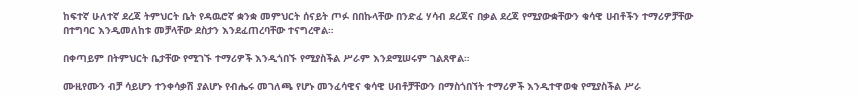ከፍተኛ ሁለተኛ ደረጃ ትምህርት ቤት የዳዉሮኛ ቋንቋ መምህርት ሰናይት ጦፉ በበኩላቸው በንድፈ ሃሳብ ደረጃና በቃል ደረጃ የሚያውቋቸውን ቁሳዊ ሀብቶችን ተማሪዎቻቸው በተግባር እንዲመለከቱ መቻላቸው ደስታን እንደፈጠረባቸው ተናግረዋል።

በቀጣይም በትምህርት ቤታቸው የሚገኙ ተማሪዎች እንዲጎበኙ የሚያስችል ሥራም እንደሚሠሩም ገልጸዋል።

ሙዚየሙን ብቻ ሳይሆን ተንቀሳቃሽ ያልሆኑ የብሔሩ መገለጫ የሆኑ መንፈሳዊና ቁሳዊ ሀብቶቻቸውን በማስጎበኘት ተማሪዎች እንዲተዋወቁ የሚያስችል ሥራ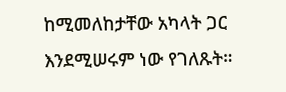ከሚመለከታቸው አካላት ጋር እንደሚሠሩም ነው የገለጹት።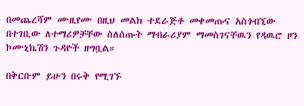በመጨረሻም ሙዚየሙ በዚህ መልክ ተደራጅቶ መቀመጡና አስጎብኚው በተገቢው ለተማሪዎቻቸው ስለሰጡት ማብራሪያም ማመስገናቸዉን የዳዉሮ ዞን ኮሙኒኬሽን ጉዳዮች ዘግቧል።

በቅርቡም ይሁን በሩቅ የሚገኙ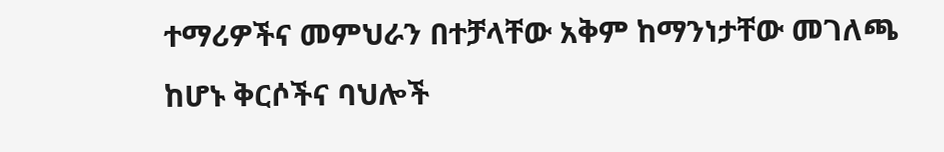ተማሪዎችና መምህራን በተቻላቸው አቅም ከማንነታቸው መገለጫ ከሆኑ ቅርሶችና ባህሎች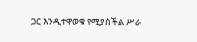ጋር እንዲተዋወቁ የሚያስችል ሥራ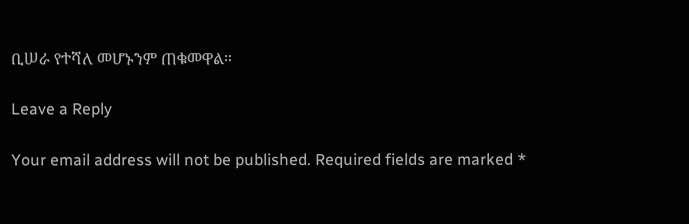ቢሠራ የተሻለ መሆኑንም ጠቁመዋል።

Leave a Reply

Your email address will not be published. Required fields are marked *